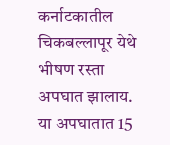कर्नाटकातील चिकबल्लापूर येथे भीषण रस्ता अपघात झालाय. या अपघातात 15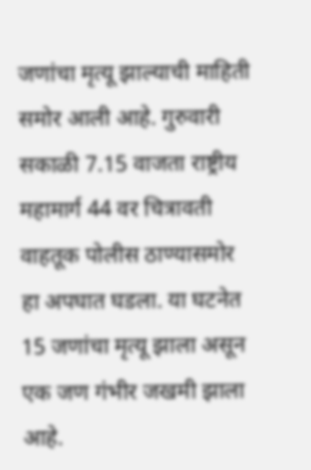जणांचा मृत्यू झाल्याची माहिती समोर आली आहे. गुरुवारी सकाळी 7.15 वाजता राष्ट्रीय महामार्ग 44 वर चित्रावती वाहतूक पोलीस ठाण्यासमोर हा अपघात घडला. या घटनेत 15 जणांचा मृत्यू झाला असून एक जण गंभीर जखमी झाला आहे.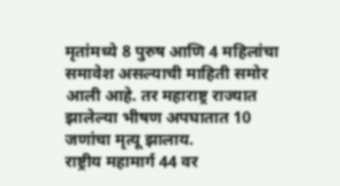मृतांमध्ये 8 पुरुष आणि 4 महिलांचा समावेश असल्याची माहिती समोर आली आहे. तर महाराष्ट्र राज्यात झालेल्या भीषण अपघातात 10 जणांचा मृत्यू झालाय.
राष्ट्रीय महामार्ग 44 वर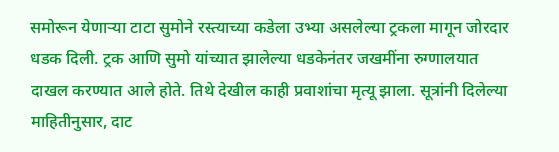समोरून येणाऱ्या टाटा सुमोने रस्त्याच्या कडेला उभ्या असलेल्या ट्रकला मागून जोरदार धडक दिली. ट्रक आणि सुमो यांच्यात झालेल्या धडकेनंतर जखमींना रुग्णालयात दाखल करण्यात आले होते. तिथे देखील काही प्रवाशांचा मृत्यू झाला. सूत्रांनी दिलेल्या माहितीनुसार, दाट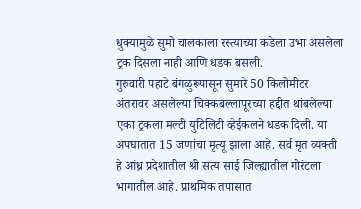धुक्यामुळे सुमो चालकाला रस्त्याच्या कडेला उभा असलेला ट्रक दिसला नाही आणि धडक बसली.
गुरुवारी पहाटे बंगळुरूपासून सुमारे 50 किलोमीटर अंतरावर असलेल्या चिक्कबल्लापूरच्या हद्दीत थांबलेल्या एका ट्रकला मल्टी युटिलिटी व्हेईकलने धडक दिली. या अपघातात 15 जणांचा मृत्यू झाला आहे. सर्व मृत व्यक्ती हे आंध्र प्रदेशातील श्री सत्य साई जिल्ह्यातील गोरंटला भागातील आहे. प्राथमिक तपासात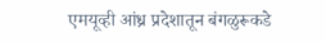एमयूव्ही आंध्र प्रदेशातून बंगळुरूकडे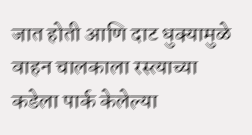जात होती आणि दाट धुक्यामुळे वाहन चालकाला रस्त्याच्या कडेला पार्क केलेल्या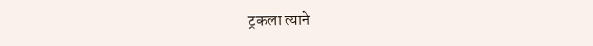ट्रकला त्याने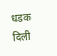धडक दिली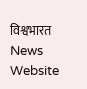विश्वभारत News Website